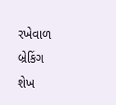રખેવાળ
બ્રેકિંગ
શેખ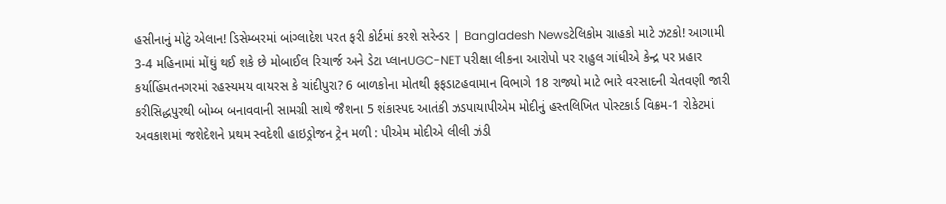હસીનાનું મોટું એલાન! ડિસેમ્બરમાં બાંગ્લાદેશ પરત ફરી કોર્ટમાં કરશે સરેન્ડર | Bangladesh Newsટેલિકોમ ગ્રાહકો માટે ઝટકો! આગામી 3-4 મહિનામાં મોંઘું થઈ શકે છે મોબાઈલ રિચાર્જ અને ડેટા પ્લાનUGC-NET પરીક્ષા લીકના આરોપો પર રાહુલ ગાંધીએ કેન્દ્ર પર પ્રહાર કર્યાહિંમતનગરમાં રહસ્યમય વાયરસ કે ચાંદીપુરા? 6 બાળકોના મોતથી ફફડાટહવામાન વિભાગે 18 રાજ્યો માટે ભારે વરસાદની ચેતવણી જારી કરીસિદ્ધપુરથી બોમ્બ બનાવવાની સામગ્રી સાથે જૈશના 5 શંકાસ્પદ આતંકી ઝડપાયાપીએમ મોદીનું હસ્તલિખિત પોસ્ટકાર્ડ વિક્રમ-1 રોકેટમાં અવકાશમાં જશેદેશને પ્રથમ સ્વદેશી હાઇડ્રોજન ટ્રેન મળી : પીએમ મોદીએ લીલી ઝંડી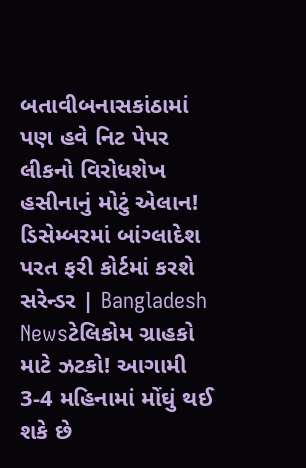બતાવીબનાસકાંઠામાં પણ હવે નિટ પેપર લીકનો વિરોધશેખ હસીનાનું મોટું એલાન! ડિસેમ્બરમાં બાંગ્લાદેશ પરત ફરી કોર્ટમાં કરશે સરેન્ડર | Bangladesh Newsટેલિકોમ ગ્રાહકો માટે ઝટકો! આગામી 3-4 મહિનામાં મોંઘું થઈ શકે છે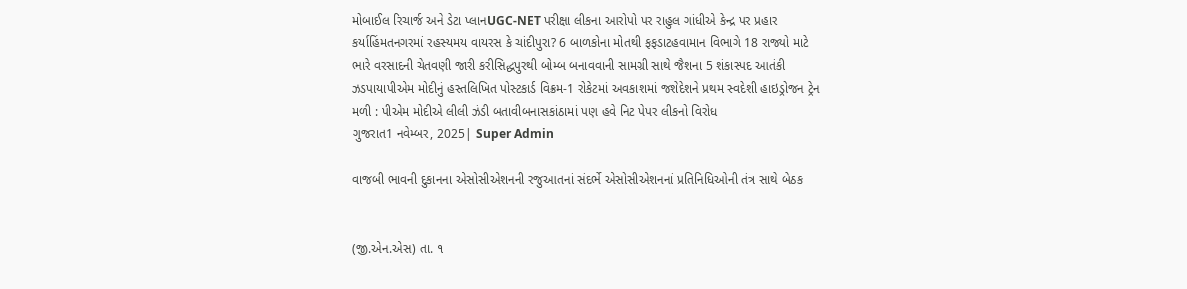મોબાઈલ રિચાર્જ અને ડેટા પ્લાનUGC-NET પરીક્ષા લીકના આરોપો પર રાહુલ ગાંધીએ કેન્દ્ર પર પ્રહાર કર્યાહિંમતનગરમાં રહસ્યમય વાયરસ કે ચાંદીપુરા? 6 બાળકોના મોતથી ફફડાટહવામાન વિભાગે 18 રાજ્યો માટે ભારે વરસાદની ચેતવણી જારી કરીસિદ્ધપુરથી બોમ્બ બનાવવાની સામગ્રી સાથે જૈશના 5 શંકાસ્પદ આતંકી ઝડપાયાપીએમ મોદીનું હસ્તલિખિત પોસ્ટકાર્ડ વિક્રમ-1 રોકેટમાં અવકાશમાં જશેદેશને પ્રથમ સ્વદેશી હાઇડ્રોજન ટ્રેન મળી : પીએમ મોદીએ લીલી ઝંડી બતાવીબનાસકાંઠામાં પણ હવે નિટ પેપર લીકનો વિરોધ
ગુજરાત1 નવેમ્બર, 2025| Super Admin

વાજબી ભાવની દુકાનના એસોસીએશનની રજુઆતનાં સંદર્ભે એસોસીએશનનાં પ્રતિનિધિઓની તંત્ર સાથે બેઠક


(જી.એન.એસ) તા. ૧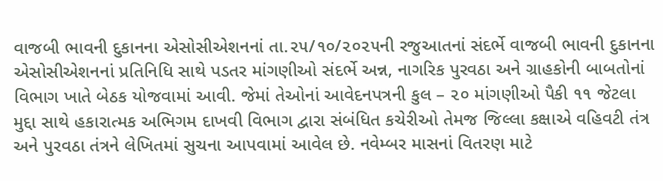વાજબી ભાવની દુકાનના એસોસીએશનનાં તા.૨૫/૧૦/૨૦૨૫ની રજુઆતનાં સંદર્ભે વાજબી ભાવની દુકાનના એસોસીએશનનાં પ્રતિનિધિ સાથે પડતર માંગણીઓ સંદર્ભે અન્ન, નાગરિક પુરવઠા અને ગ્રાહકોની બાબતોનાં વિભાગ ખાતે બેઠક યોજવામાં આવી. જેમાં તેઓનાં આવેદનપત્રની કુલ – ૨૦ માંગણીઓ પૈકી ૧૧ જેટલા મુદ્દા સાથે હકારાત્મક અભિગમ દાખવી વિભાગ દ્વારા સંબંધિત કચેરીઓ તેમજ જિલ્લા કક્ષાએ વહિવટી તંત્ર અને પુરવઠા તંત્રને લેખિતમાં સુચના આપવામાં આવેલ છે. નવેમ્બર માસનાં વિતરણ માટે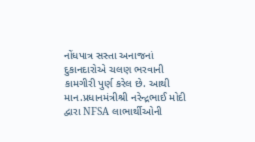નોંધપાત્ર સસ્તા અનાજનાં દુકાનદારોએ ચલણ ભરવાની કામગીરી પુર્ણ કરેલ છે. આથી માન.પ્રધાનમંત્રીશ્રી નરેન્દ્રભાઈ મોદી દ્વારા NFSA લાભાર્થીઓની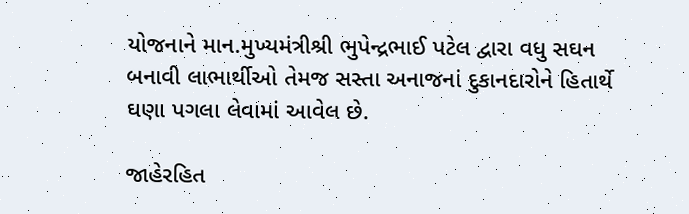યોજનાને માન.મુખ્યમંત્રીશ્રી ભુપેન્દ્રભાઈ પટેલ દ્વારા વધુ સઘન બનાવી લાભાર્થીઓ તેમજ સસ્તા અનાજનાં દુકાનદારોને હિતાર્થે ઘણા પગલા લેવામાં આવેલ છે.

જાહેરહિત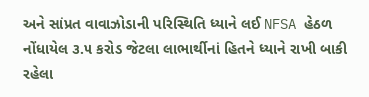અને સાંપ્રત વાવાઝોડાની પરિસ્થિતિ ધ્યાને લઈ NFSA હેઠળ નોંધાયેલ ૩.૫ કરોડ જેટલા લાભાર્થીનાં હિતને ધ્યાને રાખી બાકી રહેલા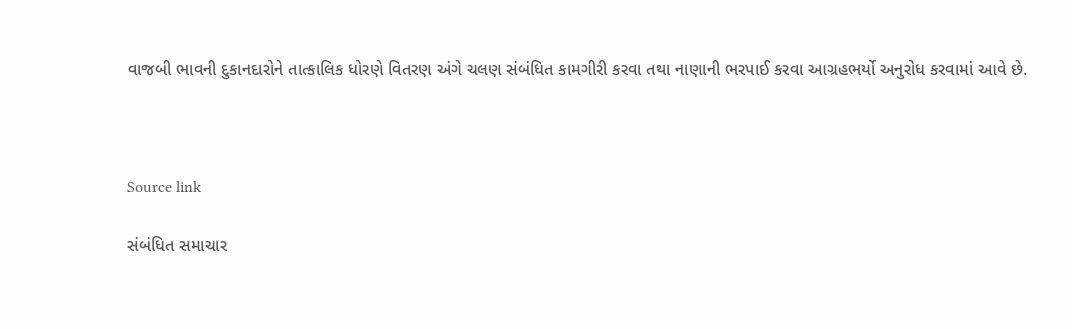વાજબી ભાવની દુકાનદારોને તાત્કાલિક ધોરણે વિતરણ અંગે ચલણ સંબંધિત કામગીરી કરવા તથા નાણાની ભરપાઈ કરવા આગ્રહભર્યો અનુરોધ કરવામાં આવે છે.



Source link

સંબંધિત સમાચાર